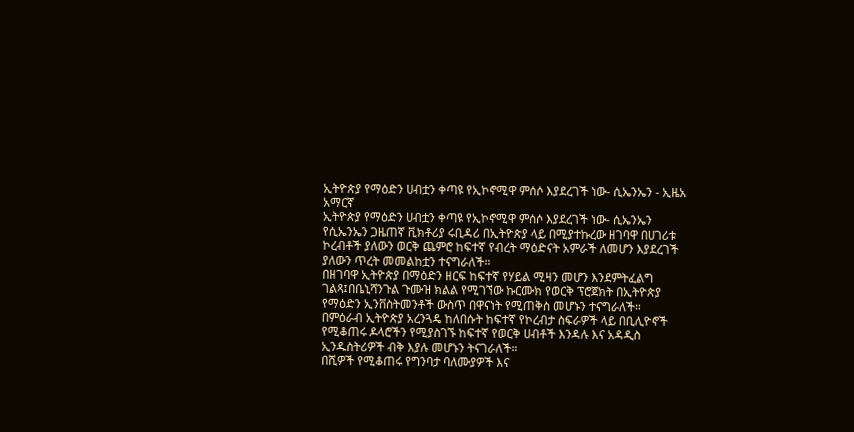ኢትዮጵያ የማዕድን ሀብቷን ቀጣዩ የኢኮኖሚዋ ምሰሶ እያደረገች ነው- ሲኤንኤን - ኢዜአ አማርኛ
ኢትዮጵያ የማዕድን ሀብቷን ቀጣዩ የኢኮኖሚዋ ምሰሶ እያደረገች ነው- ሲኤንኤን
የሲኤንኤን ጋዜጠኛ ቪክቶሪያ ሩቢዳሪ በኢትዮጵያ ላይ በሚያተኩረው ዘገባዋ በሀገሪቱ ኮረብቶች ያለውን ወርቅ ጨምሮ ከፍተኛ የብረት ማዕድናት አምራች ለመሆን እያደረገች ያለውን ጥረት መመልከቷን ተናግራለች።
በዘገባዋ ኢትዮጵያ በማዕድን ዘርፍ ከፍተኛ የሃይል ሚዛን መሆን እንደምትፈልግ ገልጻ፤በቤኒሻንጉል ጉሙዝ ክልል የሚገኘው ኩርሙክ የወርቅ ፕሮጀክት በኢትዮጵያ የማዕድን ኢንቨስትመንቶች ውስጥ በዋናነት የሚጠቅስ መሆኑን ተናግራለች።
በምዕራብ ኢትዮጵያ አረንጓዴ ከለበሱት ከፍተኛ የኮረብታ ስፍራዎች ላይ በቢሊዮኖች የሚቆጠሩ ዶላሮችን የሚያስገኙ ከፍተኛ የወርቅ ሀብቶች እንዳሉ እና አዳዲስ ኢንዱስትሪዎች ብቅ እያሉ መሆኑን ትናገራለች።
በሺዎች የሚቆጠሩ የግንባታ ባለሙያዎች እና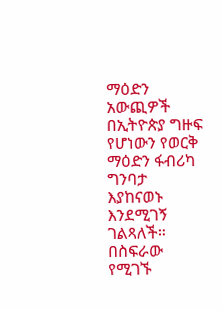ማዕድን አውጪዎች በኢትዮጵያ ግዙፍ የሆነውን የወርቅ ማዕድን ፋብሪካ ግንባታ እያከናወኑ እንደሚገኝ ገልጻለች።
በስፍራው የሚገኙ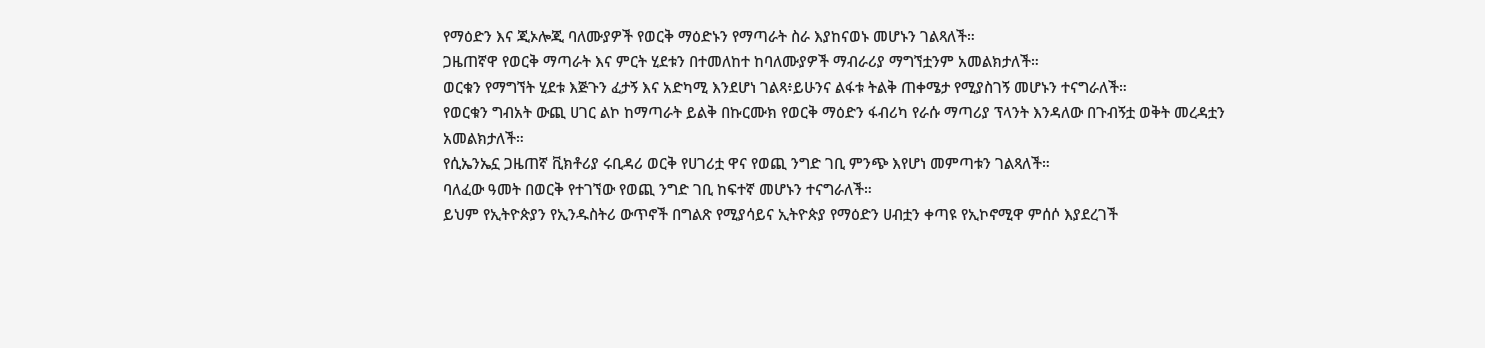የማዕድን እና ጂኦሎጂ ባለሙያዎች የወርቅ ማዕድኑን የማጣራት ስራ እያከናወኑ መሆኑን ገልጻለች።
ጋዜጠኛዋ የወርቅ ማጣራት እና ምርት ሂደቱን በተመለከተ ከባለሙያዎች ማብራሪያ ማግኘቷንም አመልክታለች።
ወርቁን የማግኘት ሂደቱ እጅጉን ፈታኝ እና አድካሚ እንደሆነ ገልጻ፥ይሁንና ልፋቱ ትልቅ ጠቀሜታ የሚያስገኝ መሆኑን ተናግራለች።
የወርቁን ግብአት ውጪ ሀገር ልኮ ከማጣራት ይልቅ በኩርሙክ የወርቅ ማዕድን ፋብሪካ የራሱ ማጣሪያ ፕላንት እንዳለው በጉብኝቷ ወቅት መረዳቷን አመልክታለች።
የሲኤንኤኗ ጋዜጠኛ ቪክቶሪያ ሩቢዳሪ ወርቅ የሀገሪቷ ዋና የወጪ ንግድ ገቢ ምንጭ እየሆነ መምጣቱን ገልጻለች።
ባለፈው ዓመት በወርቅ የተገኘው የወጪ ንግድ ገቢ ከፍተኛ መሆኑን ተናግራለች።
ይህም የኢትዮጵያን የኢንዱስትሪ ውጥኖች በግልጽ የሚያሳይና ኢትዮጵያ የማዕድን ሀብቷን ቀጣዩ የኢኮኖሚዋ ምሰሶ እያደረገች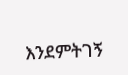እንደምትገኝ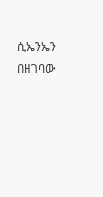ሲኤንኤን በዘገባው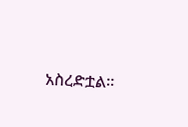አስረድቷል።